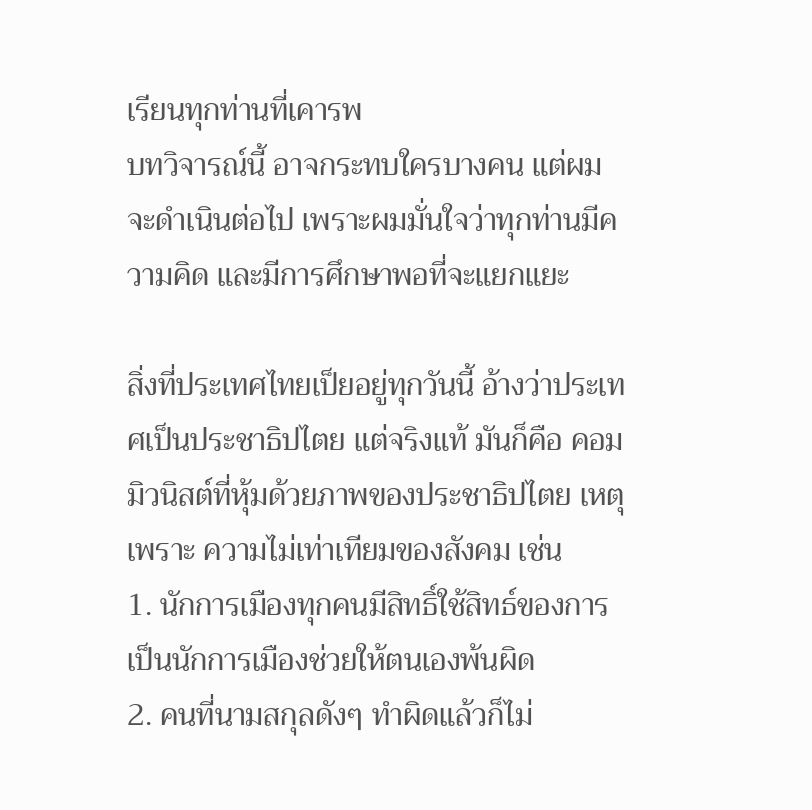เรียนทุกท่านที่เคารพ
บทวิจารณ์นี้ อาจกระทบใครบางคน แต่ผมจะดำเนินต่อไป เพราะผมมั่นใจว่าทุกท่านมีความคิด และมีการศึกษาพอที่จะแยกแยะ

สิ่งที่ประเทศไทยเป็ยอยู่ทุกวันนี้ อ้างว่าประเทศเป็นประชาธิปไตย แต่จริงแท้ มันก็คือ คอมมิวนิสต์ที่หุ้มด้วยภาพของประชาธิปไตย เหตุเพราะ ความไม่เท่าเทียมของสังคม เช่น
1. นักการเมืองทุกคนมีสิทธิ์ใช้สิทธ์ของการเป็นนักการเมืองช่วยให้ตนเองพ้นผิด
2. คนที่นามสกุลดังๆ ทำผิดแล้วก็ไม่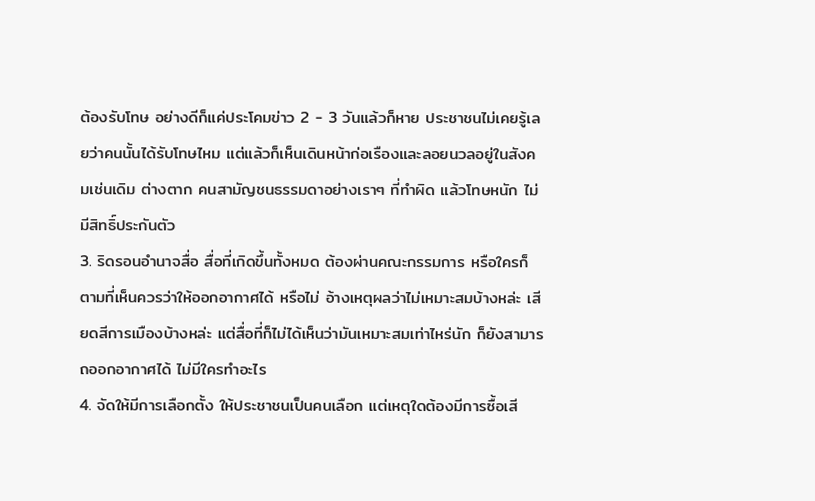ต้องรับโทษ อย่างดีก็แค่ประโคมข่าว 2 - 3 วันแล้วก็หาย ประชาชนไม่เคยรู้เลยว่าคนนั้นได้รับโทษไหม แต่แล้วก็เห็นเดินหน้าก่อเรืองและลอยนวลอยู่ในสังคมเช่นเดิม ต่างตาก คนสามัญชนธรรมดาอย่างเราๆ ที่ทำผิด แล้วโทษหนัก ไม่มีสิทธิ์ประกันตัว
3. ริดรอนอำนาจสื่อ สื่อที่เกิดขึ้นทั้งหมด ต้องผ่านคณะกรรมการ หรือใครก็ตามที่เห็นควรว่าให้ออกอากาศได้ หรือไม่ อ้างเหตุผลว่าไม่เหมาะสมบ้างหล่ะ เสียดสีการเมืองบ้างหล่ะ แต่สื่อที่ก็ไม่ได้เห็นว่ามันเหมาะสมเท่าไหร่นัก ก็ยังสามารถออกอากาศได้ ไม่มีใครทำอะไร
4. จัดให้มีการเลือกตั้ง ให้ประชาชนเป็นคนเลือก แต่เหตุใดต้องมีการซื้อเสี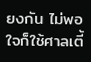ยงกัน ไม่พอใจก็ใช้ศาลเตี้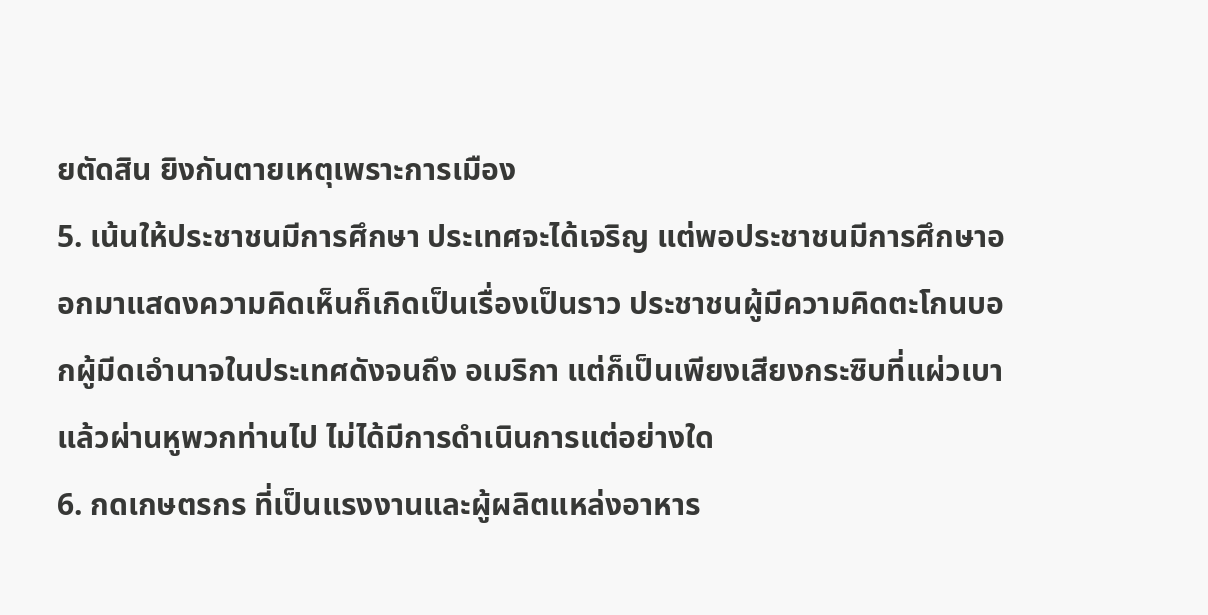ยตัดสิน ยิงกันตายเหตุเพราะการเมือง
5. เน้นให้ประชาชนมีการศึกษา ประเทศจะได้เจริญ แต่พอประชาชนมีการศึกษาออกมาแสดงความคิดเห็นก็เกิดเป็นเรื่องเป็นราว ประชาชนผู้มีความคิดตะโกนบอกผู้มีดเอำนาจในประเทศดังจนถึง อเมริกา แต่ก็เป็นเพียงเสียงกระซิบที่แผ่วเบา แล้วผ่านหูพวกท่านไป ไม่ได้มีการดำเนินการแต่อย่างใด
6. กดเกษตรกร ที่เป็นแรงงานและผู้ผลิตแหล่งอาหาร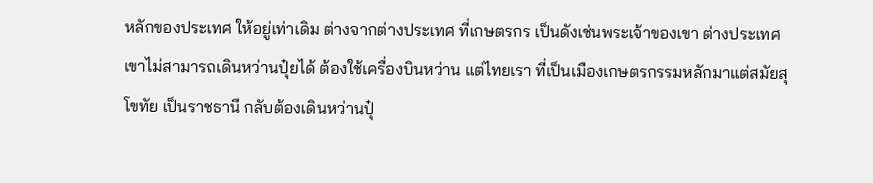หลักของประเทศ ให้อยู่เท่าเดิม ต่างจากต่างประเทศ ที่เกษตรกร เป็นดังเช่นพระเจ้าของเขา ต่างประเทศ เขาไม่สามารถเดินหว่านปุ๋ยได้ ต้องใช้เครื่องบินหว่าน แต่ไทยเรา ที่เป็นเมืองเกษตรกรรมหลักมาแต่สมัยสุโขทัย เป็นราชธานี กลับต้องเดินหว่านปุ๋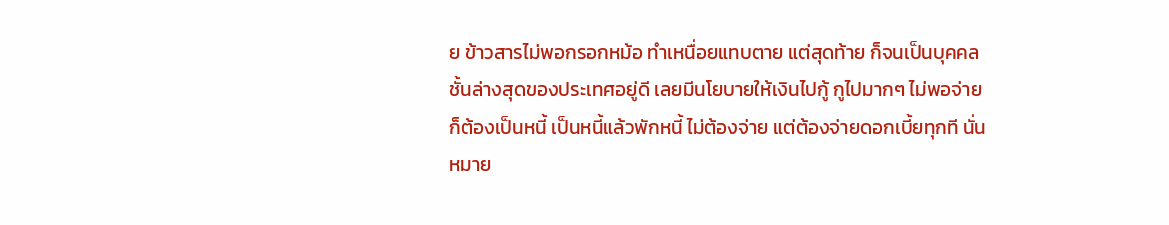ย ข้าวสารไม่พอกรอกหม้อ ทำเหนื่อยแทบตาย แต่สุดท้าย ก็จนเป็นบุคคลชั้นล่างสุดของประเทศอยู่ดี เลยมีนโยบายให้เงินไปกู้ กูไปมากๆ ไม่พอจ่าย ก็ต้องเป็นหนี้ เป็นหนี้แล้วพักหนี้ ไม่ต้องจ่าย แต่ต้องจ่ายดอกเบี้ยทุกที นั่นหมาย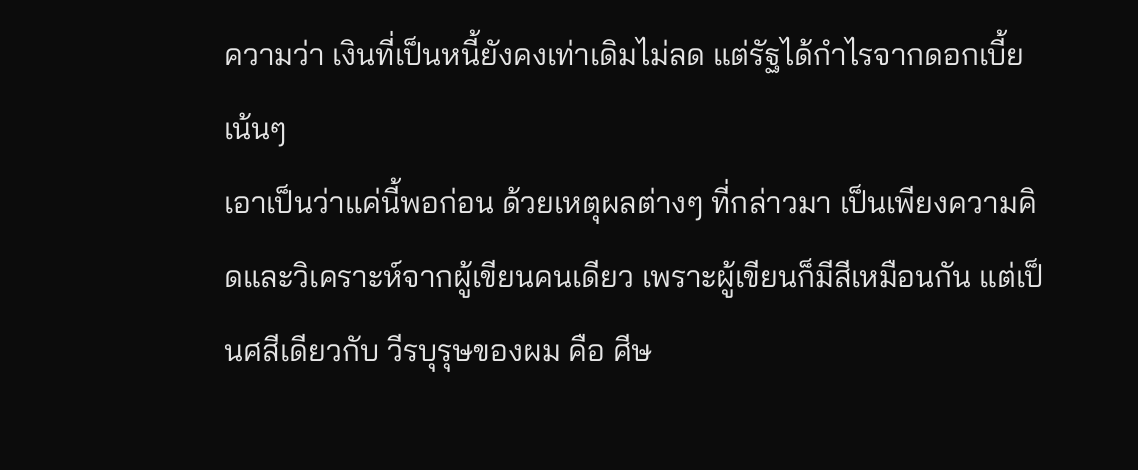ความว่า เงินที่เป็นหนี้ยังคงเท่าเดิมไม่ลด แต่รัฐได้กำไรจากดอกเบี้ยเน้นๆ
เอาเป็นว่าแค่นี้พอก่อน ด้วยเหตุผลต่างๆ ที่กล่าวมา เป็นเพียงความคิดและวิเคราะห์จากผู้เขียนคนเดียว เพราะผู้เขียนก็มีสีเหมือนกัน แต่เป็นศสีเดียวกับ วีรบุรุษของผม คือ ศีษ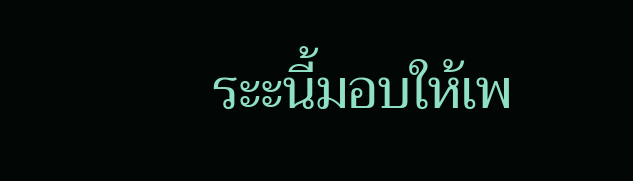ระะนี้มอบให้เพ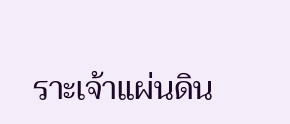ราะเจ้าแผ่นดิน